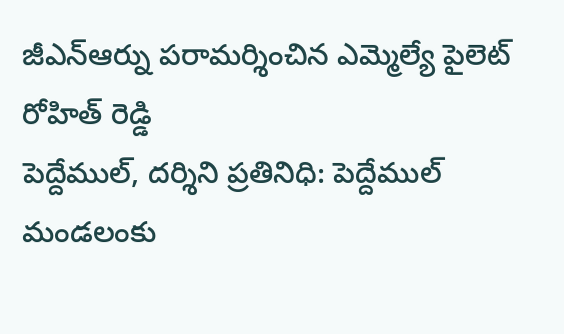జీఎన్ఆర్ను పరామర్శించిన ఎమ్మెల్యే పైలెట్ రోహిత్ రెడ్డి
పెద్దేముల్, దర్శిని ప్రతినిధి: పెద్దేముల్ మండలంకు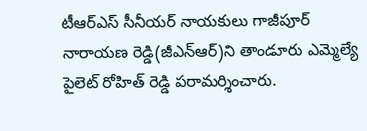టీఆర్ఎస్ సీనీయర్ నాయకులు గాజీపూర్ నారాయణ రెడ్డి(జీఎన్ఆర్)ని తాండూరు ఎమ్మెల్యే పైలెట్ రోహిత్ రెడ్డి పరామర్శించారు.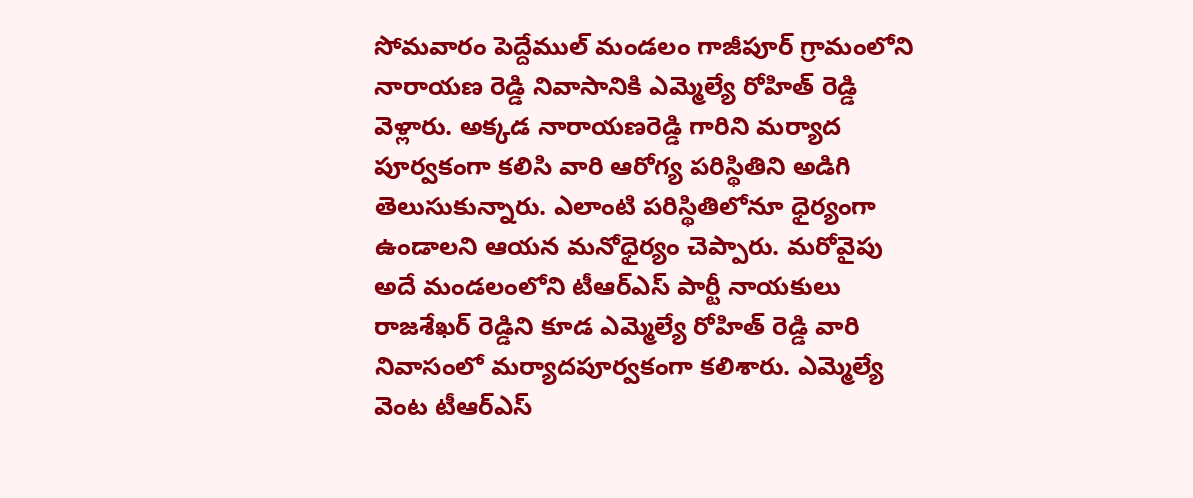సోమవారం పెద్దేముల్ మండలం గాజీపూర్ గ్రామంలోని నారాయణ రెడ్డి నివాసానికి ఎమ్మెల్యే రోహిత్ రెడ్డి వెళ్లారు. అక్కడ నారాయణరెడ్డి గారిని మర్యాద పూర్వకంగా కలిసి వారి ఆరోగ్య పరిస్థితిని అడిగి తెలుసుకున్నారు. ఎలాంటి పరిస్థితిలోనూ ధైర్యంగా ఉండాలని ఆయన మనోధైర్యం చెప్పారు. మరోవైపు అదే మండలంలోని టీఆర్ఎస్ పార్టీ నాయకులు రాజశేఖర్ రెడ్డిని కూడ ఎమ్మెల్యే రోహిత్ రెడ్డి వారి నివాసంలో మర్యాదపూర్వకంగా కలిశారు. ఎమ్మెల్యే వెంట టీఆర్ఎస్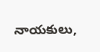నాయకులు,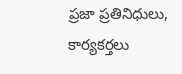ప్రజా ప్రతినిధులు, కార్యకర్తలు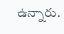ఉన్నారు.